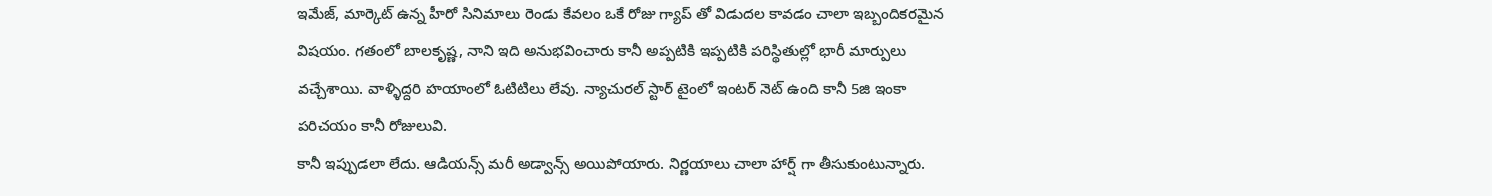ఇమేజ్, మార్కెట్ ఉన్న హీరో సినిమాలు రెండు కేవలం ఒకే రోజు గ్యాప్ తో విడుదల కావడం చాలా ఇబ్బందికరమైన విషయం. గతంలో బాలకృష్ణ, నాని ఇది అనుభవించారు కానీ అప్పటికి ఇప్పటికి పరిస్థితుల్లో భారీ మార్పులు వచ్చేశాయి. వాళ్ళిద్దరి హయాంలో ఓటిటిలు లేవు. న్యాచురల్ స్టార్ టైంలో ఇంటర్ నెట్ ఉంది కానీ 5జి ఇంకా పరిచయం కానీ రోజులువి.
కానీ ఇప్పుడలా లేదు. ఆడియన్స్ మరీ అడ్వాన్స్ అయిపోయారు. నిర్ణయాలు చాలా హార్ష్ గా తీసుకుంటున్నారు.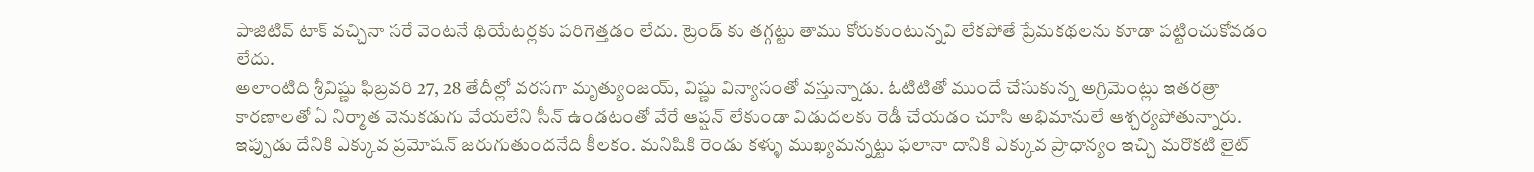పాజిటివ్ టాక్ వచ్చినా సరే వెంటనే థియేటర్లకు పరిగెత్తడం లేదు. ట్రెండ్ కు తగ్గట్టు తాము కోరుకుంటున్నవి లేకపోతే ప్రేమకథలను కూడా పట్టించుకోవడం లేదు.
అలాంటిది శ్రీవిష్ణు ఫిబ్రవరి 27, 28 తేదీల్లో వరసగా మృత్యుంజయ్, విష్ణు విన్యాసంతో వస్తున్నాడు. ఓటిటితో ముందే చేసుకున్న అగ్రిమెంట్లు ఇతరత్రా కారణాలతో ఏ నిర్మాత వెనుకడుగు వేయలేని సీన్ ఉండటంతో వేరే ఆప్షన్ లేకుండా విడుదలకు రెడీ చేయడం చూసి అభిమానులే ఆశ్చర్యపోతున్నారు.
ఇప్పుడు దేనికి ఎక్కువ ప్రమోషన్ జరుగుతుందనేది కీలకం. మనిషికి రెండు కళ్ళు ముఖ్యమన్నట్టు ఫలానా దానికి ఎక్కువ ప్రాధాన్యం ఇచ్చి మరొకటి లైట్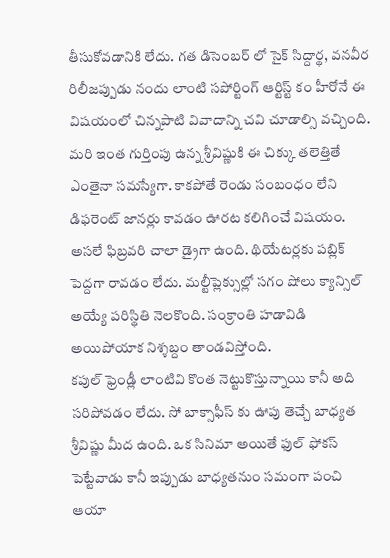తీసుకోవడానికి లేదు. గత డిసెంబర్ లో సైక్ సిద్దార్థ, వనవీర రిలీజప్పుడు నందు లాంటి సపోర్టింగ్ ఆర్టిస్ట్ కం హీరోనే ఈ విషయంలో చిన్నపాటి వివాదాన్ని చవి చూడాల్సి వచ్చింది.
మరి ఇంత గుర్తింపు ఉన్న శ్రీవిష్ణుకి ఈ చిక్కు తలెత్తితే ఎంతైనా సమస్యేగా. కాకపోతే రెండు సంబంధం లేని డిఫరెంట్ జానర్లు కావడం ఊరట కలిగించే విషయం. అసలే ఫిబ్రవరి చాలా డ్రైగా ఉంది. థియేటర్లకు పబ్లిక్ పెద్దగా రావడం లేదు. మల్టీప్లెక్సుల్లో సగం షోలు క్యాన్సిల్ అయ్యే పరిస్థితి నెలకొంది. సంక్రాంతి హడావిడి అయిపోయాక నిశ్శబ్దం తాండవిస్తోంది.
కపుల్ ఫ్రెండ్లీ లాంటివి కొంత నెట్టుకొస్తున్నాయి కానీ అది సరిపోవడం లేదు. సో బాక్సాఫీస్ కు ఊపు తెచ్చే బాధ్యత శ్రీవిష్ణు మీద ఉంది. ఒక సినిమా అయితే ఫుల్ ఫోకస్ పెట్టేవాడు కానీ ఇప్పుడు బాధ్యతనుం సమంగా పంచి ఆయా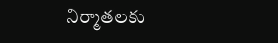నిర్మాతలకు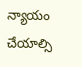న్యాయం చేయాల్సి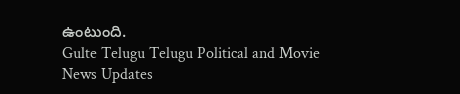ఉంటుంది.
Gulte Telugu Telugu Political and Movie News Updates